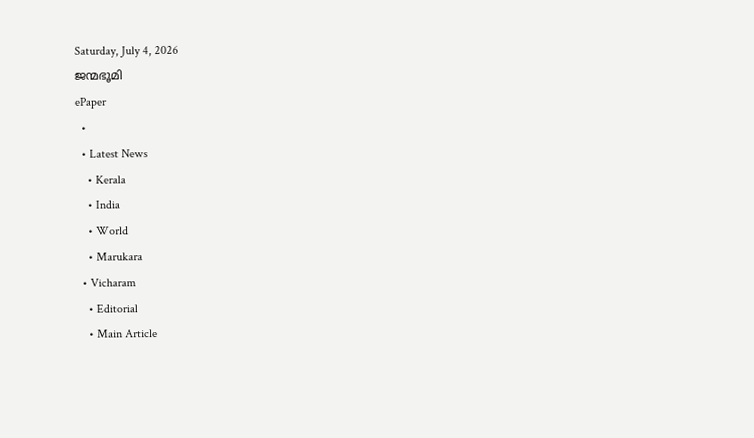Saturday, July 4, 2026
ജന്മഭൂമി
ePaper
  •
  • Latest News
    • Kerala
    • India
    • World
    • Marukara
  • Vicharam
    • Editorial
    • Main Article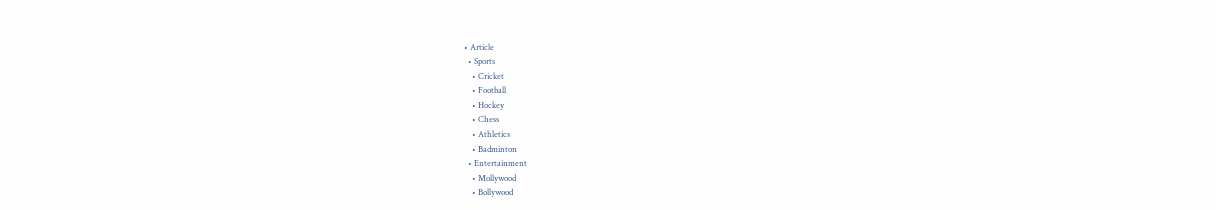• Article
  • Sports
    • Cricket
    • Football
    • Hockey
    • Chess
    • Athletics
    • Badminton
  • Entertainment
    • Mollywood
    • Bollywood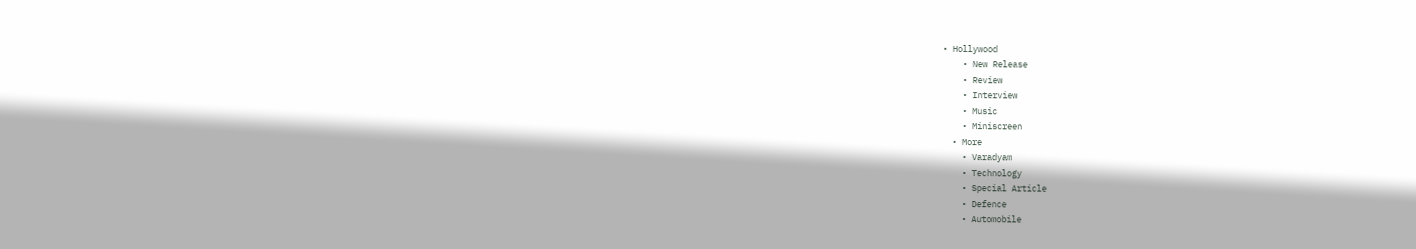• Hollywood
    • New Release
    • Review
    • Interview
    • Music
    • Miniscreen
  • More
    • Varadyam
    • Technology
    • Special Article
    • Defence
    • Automobile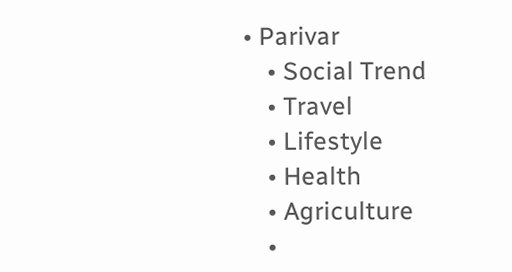• Parivar
    • Social Trend
    • Travel
    • Lifestyle
    • Health
    • Agriculture
    •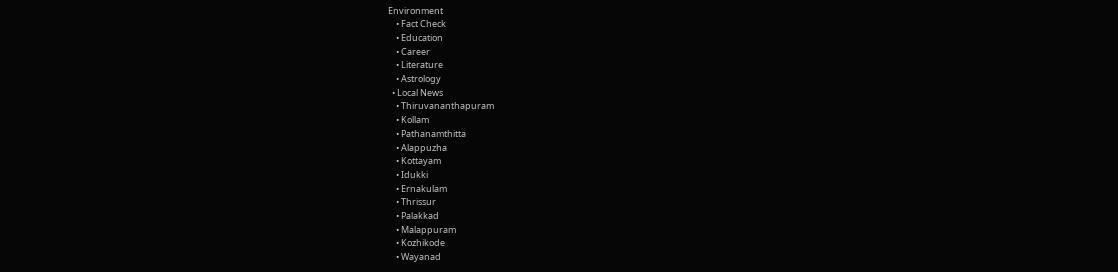Environment
    • Fact Check
    • Education
    • Career
    • Literature
    • Astrology
  • Local News
    • Thiruvananthapuram
    • Kollam
    • Pathanamthitta
    • Alappuzha
    • Kottayam
    • Idukki
    • Ernakulam
    • Thrissur
    • Palakkad
    • Malappuram
    • Kozhikode
    • Wayanad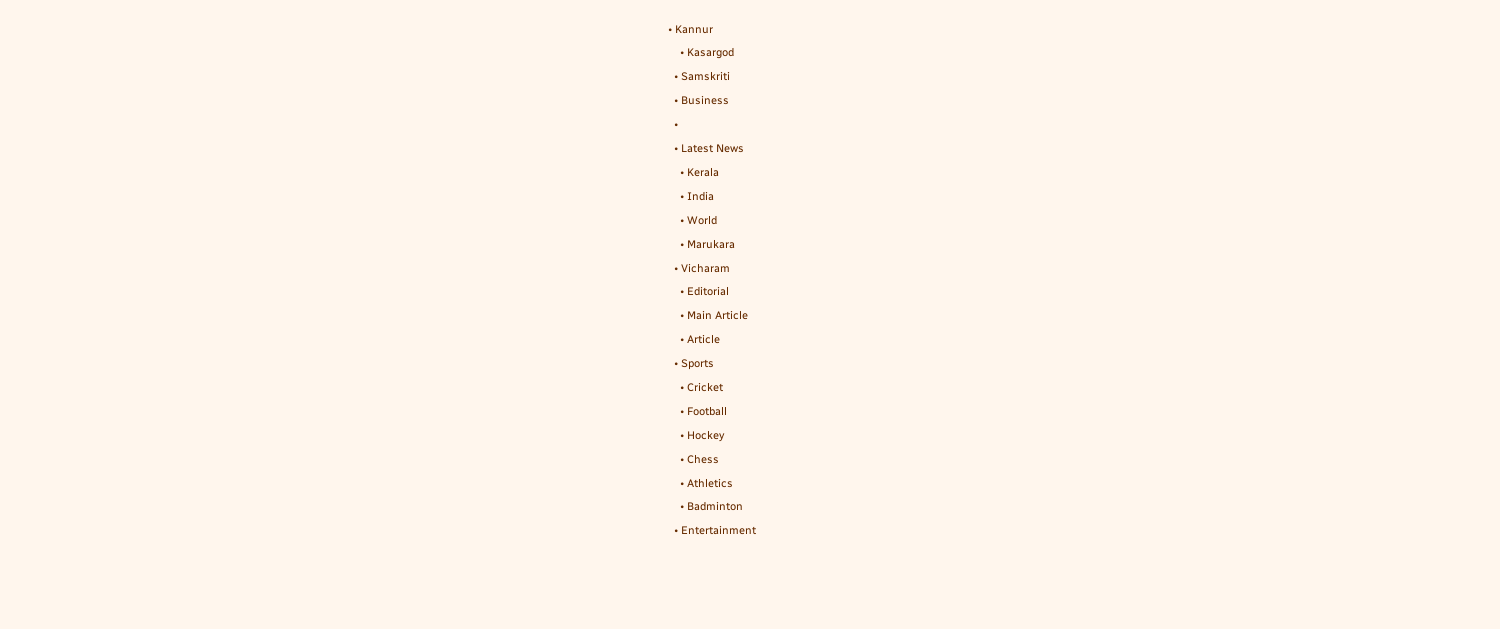• Kannur
    • Kasargod
  • Samskriti
  • Business
  •
  • Latest News
    • Kerala
    • India
    • World
    • Marukara
  • Vicharam
    • Editorial
    • Main Article
    • Article
  • Sports
    • Cricket
    • Football
    • Hockey
    • Chess
    • Athletics
    • Badminton
  • Entertainment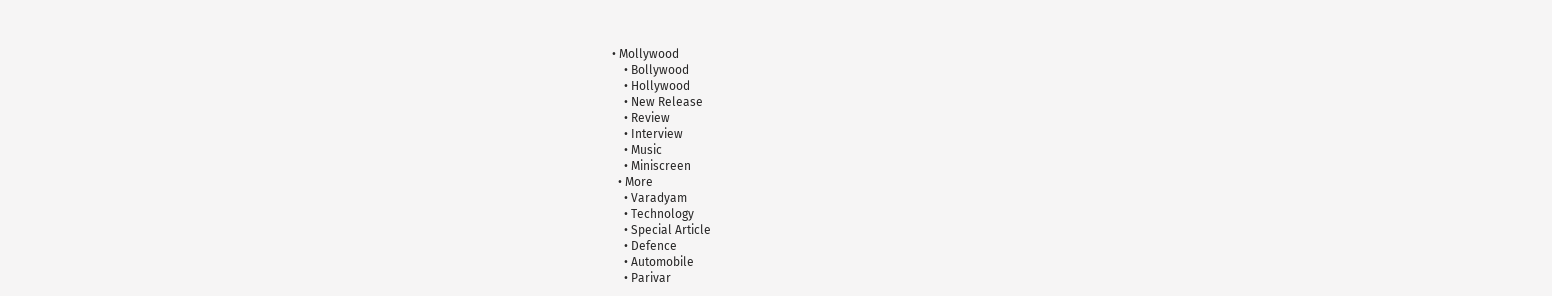• Mollywood
    • Bollywood
    • Hollywood
    • New Release
    • Review
    • Interview
    • Music
    • Miniscreen
  • More
    • Varadyam
    • Technology
    • Special Article
    • Defence
    • Automobile
    • Parivar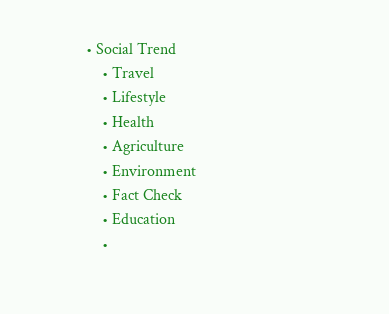• Social Trend
    • Travel
    • Lifestyle
    • Health
    • Agriculture
    • Environment
    • Fact Check
    • Education
    •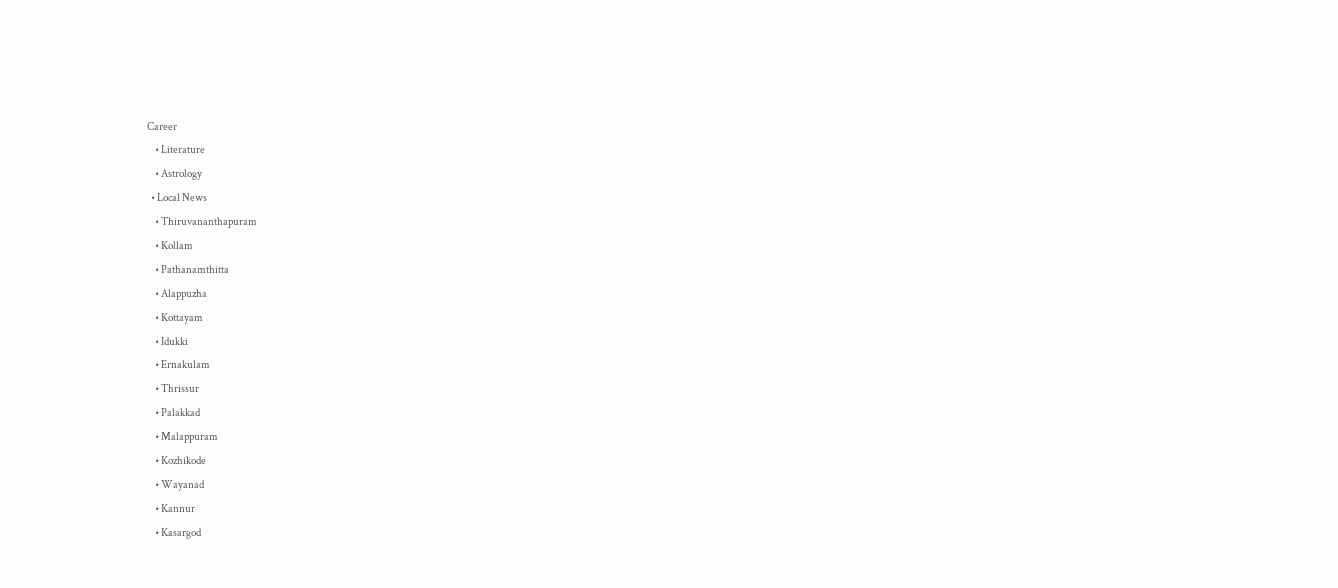Career
    • Literature
    • Astrology
  • Local News
    • Thiruvananthapuram
    • Kollam
    • Pathanamthitta
    • Alappuzha
    • Kottayam
    • Idukki
    • Ernakulam
    • Thrissur
    • Palakkad
    • Malappuram
    • Kozhikode
    • Wayanad
    • Kannur
    • Kasargod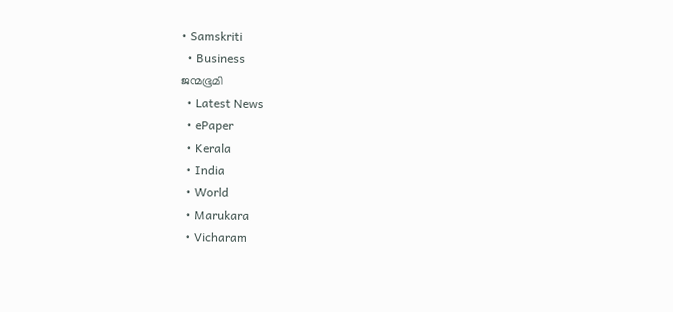• Samskriti
  • Business
ജന്മഭൂമി
  • Latest News
  • ePaper
  • Kerala
  • India
  • World
  • Marukara
  • Vicharam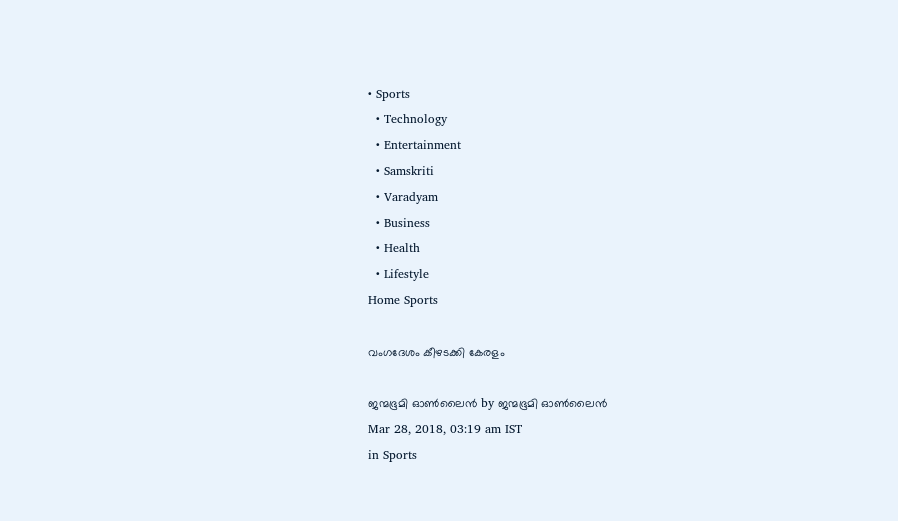• Sports
  • Technology
  • Entertainment
  • Samskriti
  • Varadyam
  • Business
  • Health
  • Lifestyle
Home Sports

വംഗദേശം കീഴടക്കി കേരളം

ജന്മഭൂമി ഓണ്‍ലൈന്‍ by ജന്മഭൂമി ഓണ്‍ലൈന്‍
Mar 28, 2018, 03:19 am IST
in Sports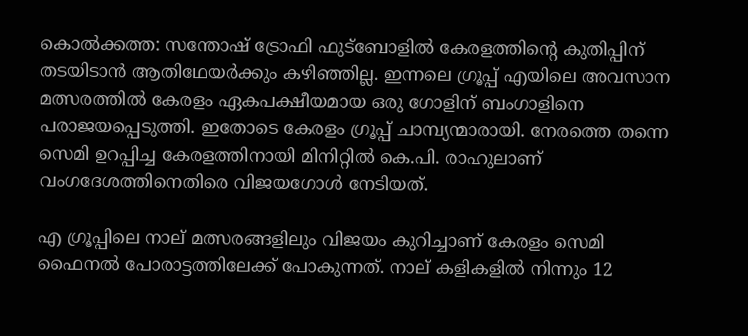കൊല്‍ക്കത്ത: സന്തോഷ് ട്രോഫി ഫുട്‌ബോളില്‍ കേരളത്തിന്റെ കുതിപ്പിന് തടയിടാന്‍ ആതിഥേയര്‍ക്കും കഴിഞ്ഞില്ല. ഇന്നലെ ഗ്രൂപ്പ് എയിലെ അവസാന മത്സരത്തില്‍ കേരളം ഏകപക്ഷീയമായ ഒരു ഗോളിന് ബംഗാളിനെ പരാജയപ്പെടുത്തി. ഇതോടെ കേരളം ഗ്രൂപ്പ് ചാമ്പ്യന്മാരായി. നേരത്തെ തന്നെ സെമി ഉറപ്പിച്ച കേരളത്തിനായി മിനിറ്റില്‍ കെ.പി. രാഹുലാണ് വംഗദേശത്തിനെതിരെ വിജയഗോള്‍ നേടിയത്.

എ ഗ്രൂപ്പിലെ നാല് മത്സരങ്ങളിലും വിജയം കുറിച്ചാണ് കേരളം സെമി ഫൈനല്‍ പോരാട്ടത്തിലേക്ക് പോകുന്നത്. നാല് കളികളില്‍ നിന്നും 12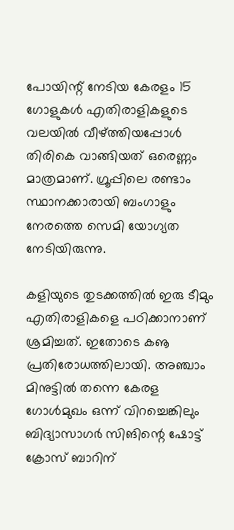പോയിന്റ് നേടിയ കേരളം 15 ഗോളുകള്‍ എതിരാളികളുടെ വലയില്‍ വീഴ്‌ത്തിയപ്പോള്‍ തിരികെ വാങ്ങിയത് ഒരെണ്ണം മാത്രമാണ്. ഗ്രൂപ്പിലെ രണ്ടാം സ്ഥാനക്കാരായി ബംഗാളും നേരത്തെ സെമി യോഗ്യത നേടിയിരുന്നു.

കളിയുടെ തുടക്കത്തില്‍ ഇരു ടീമും എതിരാളികളെ പഠിക്കാനാണ് ശ്രമിച്ചത്. ഇതോടെ കൡ പ്രതിരോധത്തിലായി. അഞ്ചാം മിനുട്ടില്‍ തന്നെ കേരള ഗോള്‍മുഖം ഒന്ന് വിറച്ചെങ്കിലും ബിദ്യാസാഗര്‍ സിങിന്റെ ഷോട്ട് ക്രോസ് ബാറിന്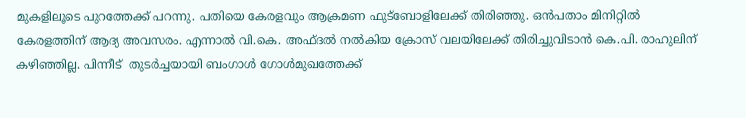മുകളിലൂടെ പുറത്തേക്ക് പറന്നു. പതിയെ കേരളവും ആക്രമണ ഫുട്‌ബോളിലേക്ക് തിരിഞ്ഞു. ഒന്‍പതാം മിനിറ്റില്‍ കേരളത്തിന് ആദ്യ അവസരം. എന്നാല്‍ വി.കെ. അഫ്ദല്‍ നല്‍കിയ ക്രോസ് വലയിലേക്ക് തിരിച്ചുവിടാന്‍ കെ.പി. രാഹുലിന് കഴിഞ്ഞില്ല. പിന്നീട്  തുടര്‍ച്ചയായി ബംഗാള്‍ ഗോള്‍മുഖത്തേക്ക്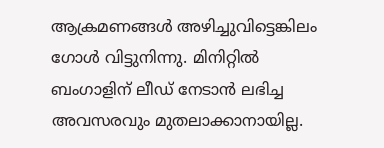ആക്രമണങ്ങള്‍ അഴിച്ചുവിട്ടെങ്കിലം ഗോള്‍ വിട്ടുനിന്നു. മിനിറ്റില്‍ ബംഗാളിന് ലീഡ് നേടാന്‍ ലഭിച്ച അവസരവും മുതലാക്കാനായില്ല.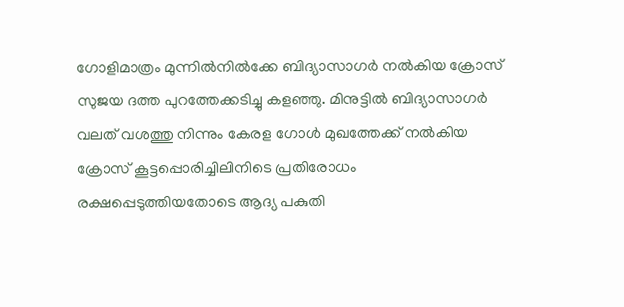ഗോളിമാത്രം മുന്നില്‍നില്‍ക്കേ ബിദ്യാസാഗര്‍ നല്‍കിയ ക്രോസ് സുജയ ദത്ത പുറത്തേക്കടിച്ചു കളഞ്ഞു. മിനുട്ടില്‍ ബിദ്യാസാഗര്‍ വലത് വശത്തു നിന്നും കേരള ഗോള്‍ മുഖത്തേക്ക് നല്‍കിയ ക്രോസ് കൂട്ടപ്പൊരിച്ചിലിനിടെ പ്രതിരോധം രക്ഷപ്പെടുത്തിയതോടെ ആദ്യ പകുതി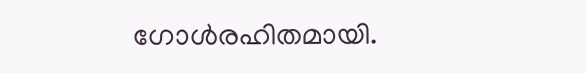ഗോള്‍രഹിതമായി.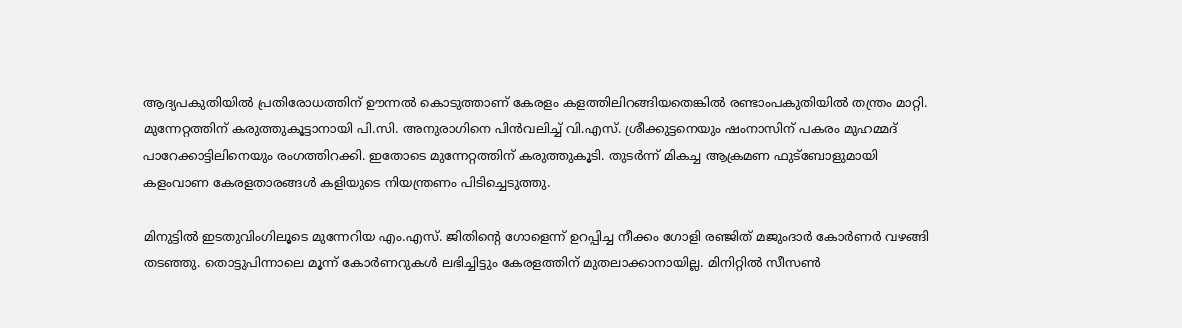ആദ്യപകുതിയില്‍ പ്രതിരോധത്തിന് ഊന്നല്‍ കൊടുത്താണ് കേരളം കളത്തിലിറങ്ങിയതെങ്കില്‍ രണ്ടാംപകുതിയില്‍ തന്ത്രം മാറ്റി. മുന്നേറ്റത്തിന് കരുത്തുകൂട്ടാനായി പി.സി. അനുരാഗിനെ പിന്‍വലിച്ച് വി.എസ്. ശ്രീക്കുട്ടനെയും ഷംനാസിന് പകരം മുഹമ്മദ് പാറേക്കാട്ടിലിനെയും രംഗത്തിറക്കി. ഇതോടെ മുന്നേറ്റത്തിന് കരുത്തുകൂടി. തുടര്‍ന്ന് മികച്ച ആക്രമണ ഫുട്‌ബോളുമായി കളംവാണ കേരളതാരങ്ങള്‍ കളിയുടെ നിയന്ത്രണം പിടിച്ചെടുത്തു.

മിനുട്ടില്‍ ഇടതുവിംഗിലൂടെ മുന്നേറിയ എം.എസ്. ജിതിന്റെ ഗോളെന്ന് ഉറപ്പിച്ച നീക്കം ഗോളി രഞ്ജിത് മജുംദാര്‍ കോര്‍ണര്‍ വഴങ്ങി തടഞ്ഞു. തൊട്ടുപിന്നാലെ മൂന്ന് കോര്‍ണറുകള്‍ ലഭിച്ചിട്ടും കേരളത്തിന് മുതലാക്കാനായില്ല. മിനിറ്റില്‍ സീസണ്‍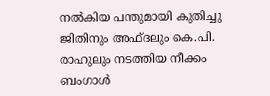നല്‍കിയ പന്തുമായി കുതിച്ചു ജിതിനും അഫ്ദലും കെ.പി. രാഹുലും നടത്തിയ നീക്കം ബംഗാള്‍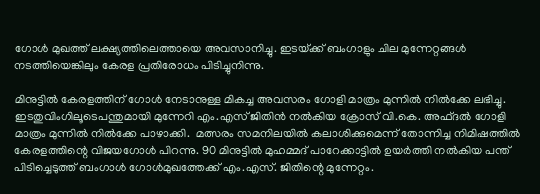ഗോള്‍ മുഖത്ത് ലക്ഷ്യത്തിലെത്തായെ അവസാനിച്ചു. ഇടയ്‌ക്ക് ബംഗാളും ചില മുന്നേറ്റങ്ങള്‍ നടത്തിയെങ്കിലും കേരള പ്രതിരോധം പിടിച്ചുനിന്നു.

മിനുട്ടില്‍ കേരളത്തിന് ഗോള്‍ നേടാനുള്ള മികച്ച അവസരം ഗോളി മാത്രം മുന്നില്‍ നില്‍ക്കേ ലഭിച്ചു. ഇടതുവിംഗിലൂടെപന്തുമായി മുന്നേറി എം.എസ് ജിതിന്‍ നല്‍കിയ ക്രോസ് വി.കെ. അഫ്ദല്‍ ഗോളി മാത്രം മുന്നില്‍ നില്‍ക്കേ പാഴാക്കി.  മത്സരം സമനിലയില്‍ കലാശിക്കുമെന്ന് തോന്നിച്ച നിമിഷത്തില്‍ കേരളത്തിന്റെ വിജയഗോള്‍ പിറന്നു. 90 മിനുട്ടില്‍ മുഹമ്മദ് പാറേക്കാട്ടില്‍ ഉയര്‍ത്തി നല്‍കിയ പന്ത് പിടിച്ചെടുത്ത് ബംഗാള്‍ ഗോള്‍മുഖത്തേക്ക് എം.എസ്. ജിതിന്റെ മുന്നേറ്റം.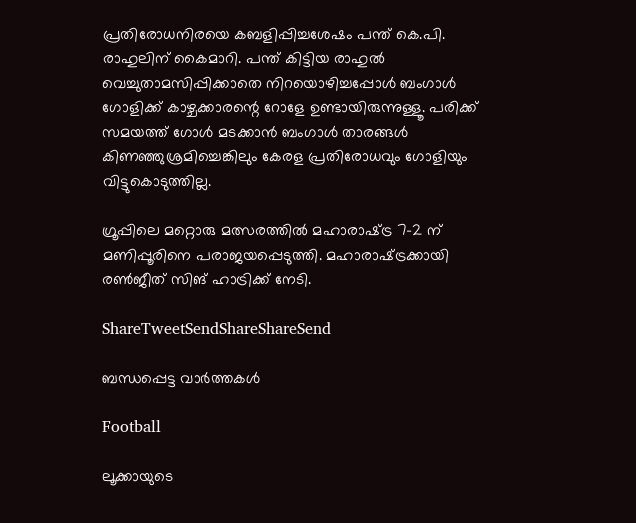പ്രതിരോധനിരയെ കബളിപ്പിച്ചശേഷം പന്ത് കെ.പി. രാഹുലിന് കൈമാറി. പന്ത് കിട്ടിയ രാഹുല്‍ വെച്ചുതാമസിപ്പിക്കാതെ നിറയൊഴിച്ചപ്പോള്‍ ബംഗാള്‍ ഗോളിക്ക് കാഴ്ചക്കാരന്റെ റോളേ ഉണ്ടായിരുന്നുള്ളൂ. പരിക്ക് സമയത്ത് ഗോള്‍ മടക്കാന്‍ ബംഗാള്‍ താരങ്ങള്‍ കിണഞ്ഞുശ്രമിച്ചെങ്കിലും കേരള പ്രതിരോധവും ഗോളിയും വിട്ടുകൊടുത്തില്ല.

ഗ്രൂപ്പിലെ മറ്റൊരു മത്സരത്തില്‍ മഹാരാഷ്‌ട്ര 7-2 ന് മണിപ്പൂരിനെ പരാജയപ്പെടുത്തി. മഹാരാഷ്‌ട്രക്കായി രണ്‍ജീത് സിങ് ഹാട്രിക്ക് നേടി.

ShareTweetSendShareShareSend

ബന്ധപ്പെട്ട വാര്‍ത്തകള്‍

Football

ലൂക്കായുടെ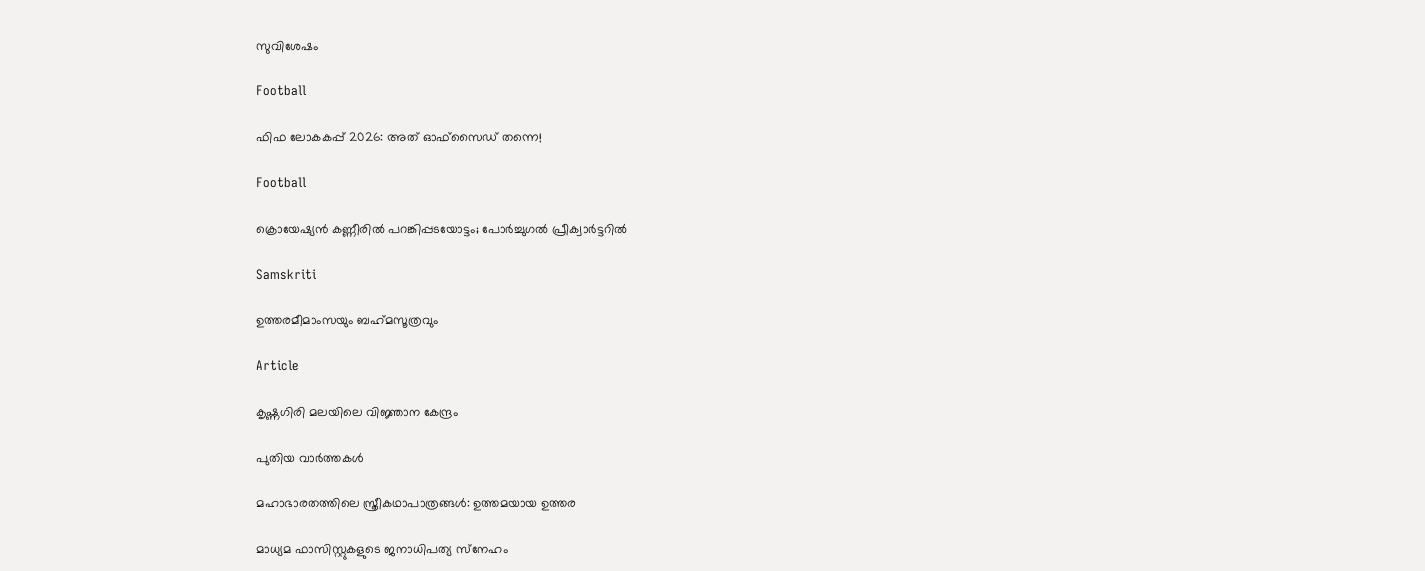സുവിശേഷം

Football

ഫിഫ ലോകകപ്പ് 2026: അത് ഓഫ്‌സൈഡ് തന്നെ!

Football

ക്രൊയേഷ്യന്‍ കണ്ണീരില്‍ പറങ്കിപ്പടയോട്ടം; പോര്‍ച്ചുഗല്‍ പ്രീക്വാര്‍ട്ടറില്‍

Samskriti

ഉത്തരമീമാംസയും ബഹ്‌മസൂത്രവും

Article

കൃഷ്ണഗിരി മലയിലെ വിജ്ഞാന കേന്ദ്രം

പുതിയ വാര്‍ത്തകള്‍

മഹാഭാരതത്തിലെ സ്ത്രീകഥാപാത്രങ്ങള്‍: ഉത്തമയായ ഉത്തര

മാധ്യമ ഫാസിസ്റ്റുകളുടെ ജനാധിപത്യ സ്‌നേഹം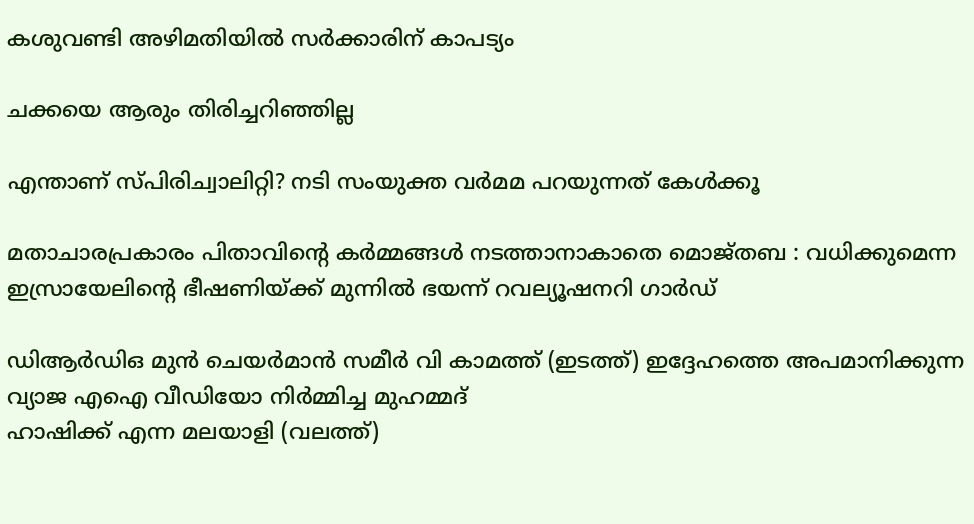കശുവണ്ടി അഴിമതിയില്‍ സര്‍ക്കാരിന് കാപട്യം

ചക്കയെ ആരും തിരിച്ചറിഞ്ഞില്ല

എന്താണ് സ്പിരിച്വാലിറ്റി? നടി സംയുക്ത വര്‍മമ പറയുന്നത് കേള്‍ക്കൂ

മതാചാരപ്രകാരം പിതാവിന്റെ കർമ്മങ്ങൾ നടത്താനാകാതെ മൊജ്തബ : വധിക്കുമെന്ന ഇസ്രായേലിന്റെ ഭീഷണിയ്‌ക്ക് മുന്നിൽ ഭയന്ന് റവല്യൂഷനറി ഗാർഡ്

ഡിആര്‍ഡിഒ മുന്‍ ചെയര്‍മാന്‍ സമീര്‍ വി കാമത്ത് (ഇടത്ത്) ഇദ്ദേഹത്തെ അപമാനിക്കുന്ന വ്യാജ എഐ വീഡിയോ നിര്‍മ്മിച്ച മുഹമ്മദ്
ഹാഷിക്ക് എന്ന മലയാളി (വലത്ത്)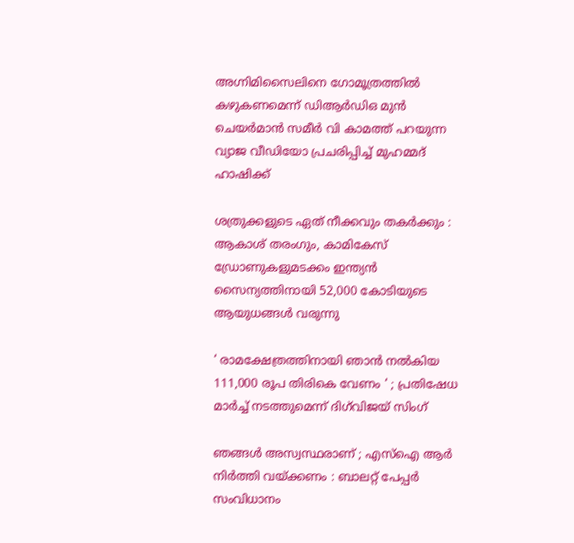അഗ്നിമിസൈലിനെ ഗോമൂത്രത്തില്‍ കഴുകണമെന്ന് ഡിആര്‍ഡിഒ മുന്‍ ചെയര്‍മാന്‍ സമീര്‍ വി കാമത്ത് പറയുന്ന വ്യാജ വീഡിയോ പ്രചരിപ്പിച്ച് മുഹമ്മദ് ഹാഷിക്ക്

ശത്രുക്കളുടെ ഏത് നീക്കവും തകർക്കും : ആകാശ് തരംഗും, കാമികേസ് ഡ്രോണുകളുമടക്കം ഇന്ത്യൻ സൈന്യത്തിനായി 52,000 കോടിയുടെ ആയുധങ്ങൾ വരുന്നു

‘ രാമക്ഷേത്രത്തിനായി ഞാൻ നൽകിയ 111,000 രൂപ തിരികെ വേണം ‘ ; പ്രതിഷേധ മാർച്ച് നടത്തുമെന്ന് ദിഗ്‌വിജയ് സിംഗ്

ഞങ്ങൾ അസ്വസ്ഥരാണ് ; എസ്ഐ ആർ നിർത്തി വയ്‌ക്കണം : ബാലറ്റ് പേപ്പർ സംവിധാനം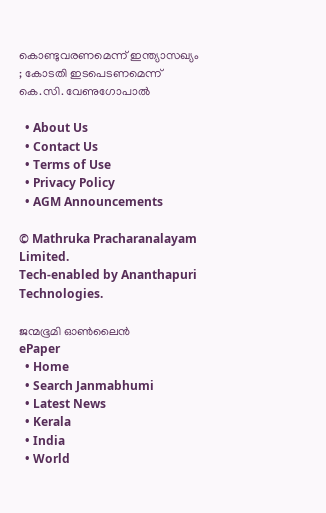കൊണ്ടുവരണമെന്ന് ഇന്ത്യാസഖ്യം ; കോടതി ഇടപെടണമെന്ന് കെ.സി. വേണുഗോപാൽ

  • About Us
  • Contact Us
  • Terms of Use
  • Privacy Policy
  • AGM Announcements

© Mathruka Pracharanalayam Limited.
Tech-enabled by Ananthapuri Technologies.

ജന്മഭൂമി ഓണ്‍ലൈന്‍
ePaper
  • Home
  • Search Janmabhumi
  • Latest News
  • Kerala
  • India
  • World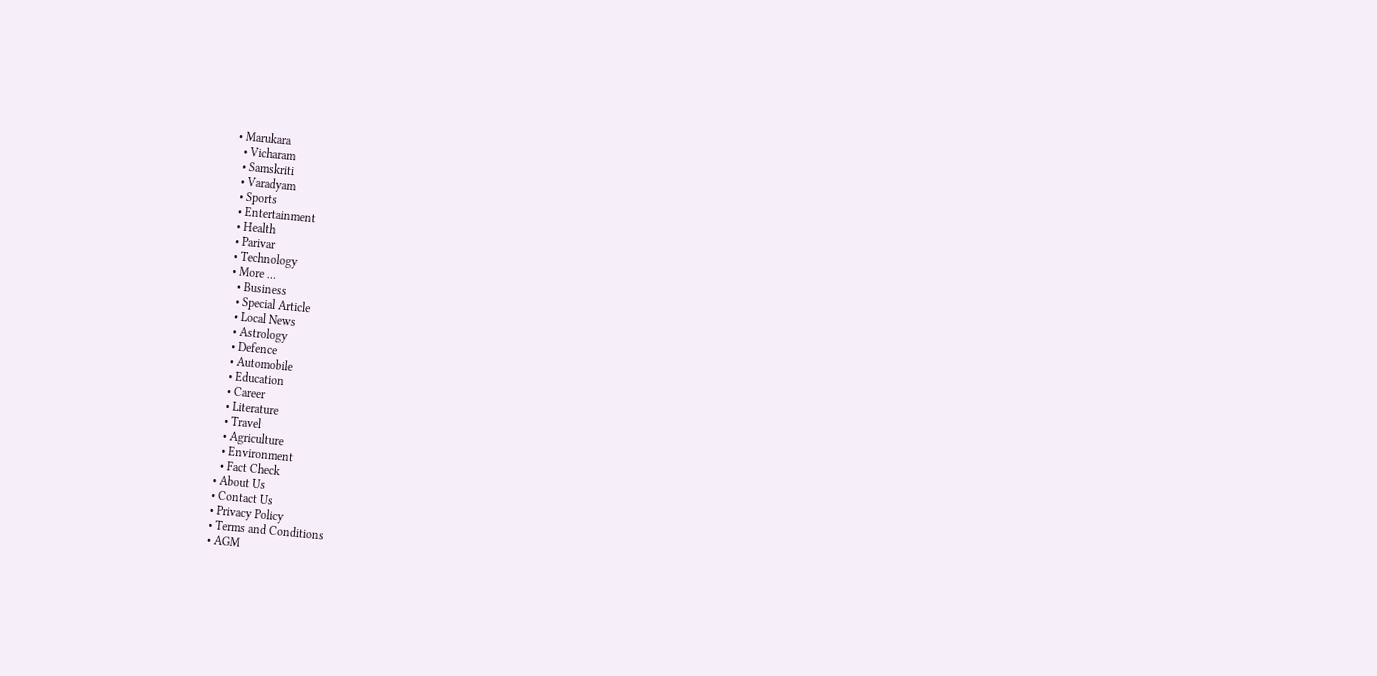• Marukara
  • Vicharam
  • Samskriti
  • Varadyam
  • Sports
  • Entertainment
  • Health
  • Parivar
  • Technology
  • More …
    • Business
    • Special Article
    • Local News
    • Astrology
    • Defence
    • Automobile
    • Education
    • Career
    • Literature
    • Travel
    • Agriculture
    • Environment
    • Fact Check
  • About Us
  • Contact Us
  • Privacy Policy
  • Terms and Conditions
  • AGM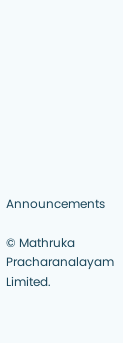Announcements

© Mathruka Pracharanalayam Limited.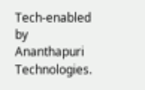Tech-enabled by Ananthapuri Technologies.